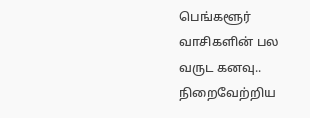பெங்களூர் வாசிகளின் பல வருட கனவு.. நிறைவேற்றிய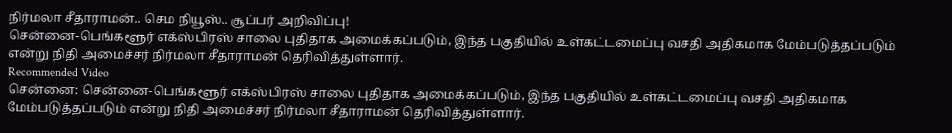நிர்மலா சீதாராமன்.. செம நியூஸ்.. சூப்பர் அறிவிப்பு!
சென்னை-பெங்களூர் எக்ஸ்பிரஸ் சாலை புதிதாக அமைக்கப்படும், இந்த பகுதியில் உள்கட்டமைப்பு வசதி அதிகமாக மேம்படுத்தப்படும் என்று நிதி அமைச்சர் நிர்மலா சீதாராமன் தெரிவித்துள்ளார்.
Recommended Video
சென்னை: சென்னை-பெங்களூர் எக்ஸ்பிரஸ் சாலை புதிதாக அமைக்கப்படும், இந்த பகுதியில் உள்கட்டமைப்பு வசதி அதிகமாக மேம்படுத்தப்படும் என்று நிதி அமைச்சர் நிர்மலா சீதாராமன் தெரிவித்துள்ளார்.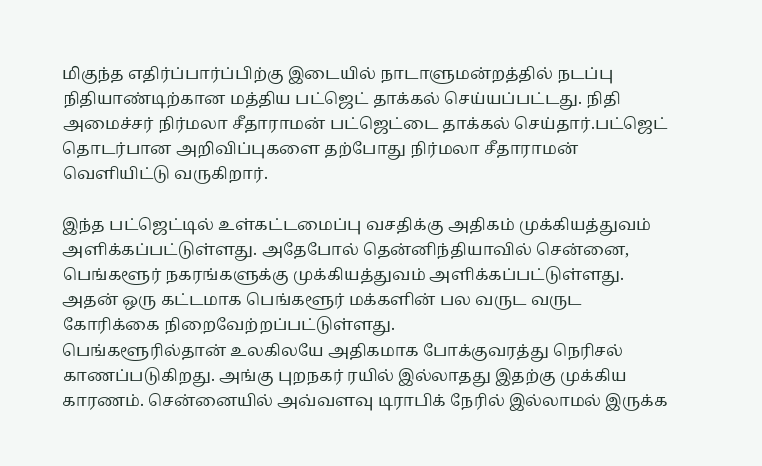மிகுந்த எதிர்ப்பார்ப்பிற்கு இடையில் நாடாளுமன்றத்தில் நடப்பு நிதியாண்டிற்கான மத்திய பட்ஜெட் தாக்கல் செய்யப்பட்டது. நிதி அமைச்சர் நிர்மலா சீதாராமன் பட்ஜெட்டை தாக்கல் செய்தார்.பட்ஜெட் தொடர்பான அறிவிப்புகளை தற்போது நிர்மலா சீதாராமன் வெளியிட்டு வருகிறார்.

இந்த பட்ஜெட்டில் உள்கட்டமைப்பு வசதிக்கு அதிகம் முக்கியத்துவம் அளிக்கப்பட்டுள்ளது. அதேபோல் தென்னிந்தியாவில் சென்னை, பெங்களூர் நகரங்களுக்கு முக்கியத்துவம் அளிக்கப்பட்டுள்ளது. அதன் ஒரு கட்டமாக பெங்களூர் மக்களின் பல வருட வருட கோரிக்கை நிறைவேற்றப்பட்டுள்ளது.
பெங்களூரில்தான் உலகிலயே அதிகமாக போக்குவரத்து நெரிசல் காணப்படுகிறது. அங்கு புறநகர் ரயில் இல்லாதது இதற்கு முக்கிய காரணம். சென்னையில் அவ்வளவு டிராபிக் நேரில் இல்லாமல் இருக்க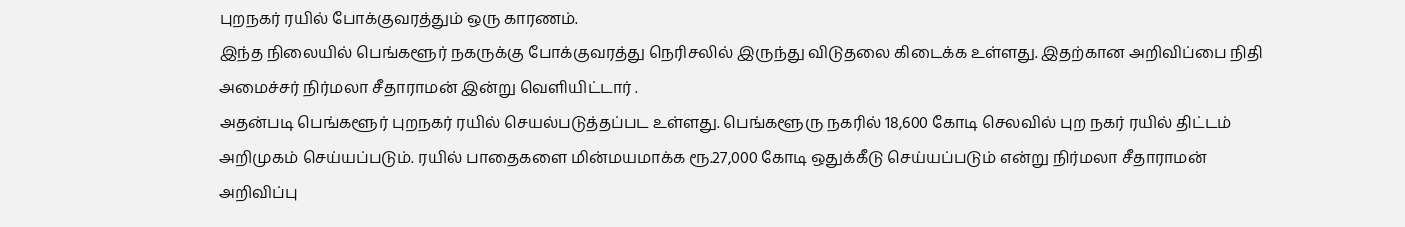புறநகர் ரயில் போக்குவரத்தும் ஒரு காரணம்.
இந்த நிலையில் பெங்களூர் நகருக்கு போக்குவரத்து நெரிசலில் இருந்து விடுதலை கிடைக்க உள்ளது. இதற்கான அறிவிப்பை நிதி அமைச்சர் நிர்மலா சீதாராமன் இன்று வெளியிட்டார் .
அதன்படி பெங்களூர் புறநகர் ரயில் செயல்படுத்தப்பட உள்ளது. பெங்களூரு நகரில் 18,600 கோடி செலவில் புற நகர் ரயில் திட்டம் அறிமுகம் செய்யப்படும். ரயில் பாதைகளை மின்மயமாக்க ரூ.27,000 கோடி ஒதுக்கீடு செய்யப்படும் என்று நிர்மலா சீதாராமன் அறிவிப்பு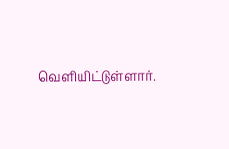வெளியிட்டுள்ளார்.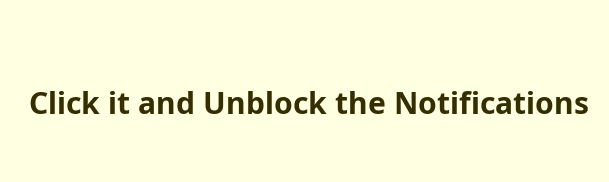Click it and Unblock the Notifications